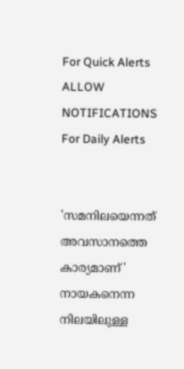For Quick Alerts
ALLOW NOTIFICATIONS
For Daily Alerts


'സമനിലയെന്നത് അവസാനത്തെ കാര്യമാണ്' നായകനെന്ന നിലയിലുള്ള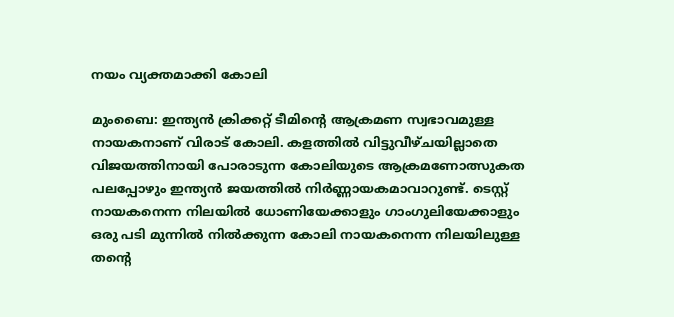നയം വ്യക്തമാക്കി കോലി

മുംബൈ: ഇന്ത്യന്‍ ക്രിക്കറ്റ് ടീമിന്റെ ആക്രമണ സ്വഭാവമുള്ള നായകനാണ് വിരാട് കോലി. കളത്തില്‍ വിട്ടുവീഴ്ചയില്ലാതെ വിജയത്തിനായി പോരാടുന്ന കോലിയുടെ ആക്രമണോത്സുകത പലപ്പോഴും ഇന്ത്യന്‍ ജയത്തില്‍ നിര്‍ണ്ണായകമാവാറുണ്ട്. ടെസ്റ്റ് നായകനെന്ന നിലയില്‍ ധോണിയേക്കാളും ഗാംഗുലിയേക്കാളും ഒരു പടി മുന്നില്‍ നില്‍ക്കുന്ന കോലി നായകനെന്ന നിലയിലുള്ള തന്റെ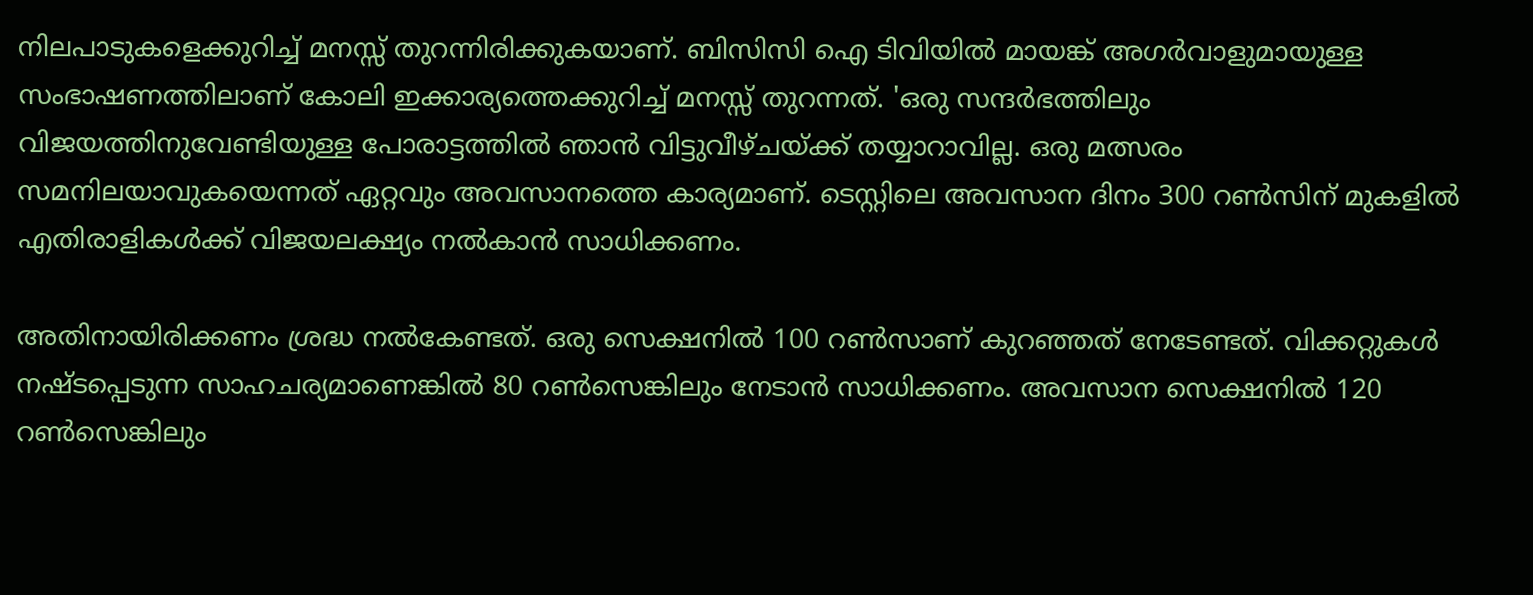നിലപാടുകളെക്കുറിച്ച് മനസ്സ് തുറന്നിരിക്കുകയാണ്. ബിസിസി ഐ ടിവിയില്‍ മായങ്ക് അഗര്‍വാളുമായുള്ള സംഭാഷണത്തിലാണ് കോലി ഇക്കാര്യത്തെക്കുറിച്ച് മനസ്സ് തുറന്നത്. 'ഒരു സന്ദര്‍ഭത്തിലും വിജയത്തിനുവേണ്ടിയുള്ള പോരാട്ടത്തില്‍ ഞാന്‍ വിട്ടുവീഴ്ചയ്ക്ക് തയ്യാറാവില്ല. ഒരു മത്സരം സമനിലയാവുകയെന്നത് ഏറ്റവും അവസാനത്തെ കാര്യമാണ്. ടെസ്റ്റിലെ അവസാന ദിനം 300 റണ്‍സിന് മുകളില്‍ എതിരാളികള്‍ക്ക് വിജയലക്ഷ്യം നല്‍കാന്‍ സാധിക്കണം.

അതിനായിരിക്കണം ശ്രദ്ധ നല്‍കേണ്ടത്. ഒരു സെക്ഷനില്‍ 100 റണ്‍സാണ് കുറഞ്ഞത് നേടേണ്ടത്. വിക്കറ്റുകള്‍ നഷ്ടപ്പെടുന്ന സാഹചര്യമാണെങ്കില്‍ 80 റണ്‍സെങ്കിലും നേടാന്‍ സാധിക്കണം. അവസാന സെക്ഷനില്‍ 120 റണ്‍സെങ്കിലും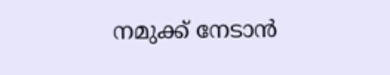നമുക്ക് നേടാന്‍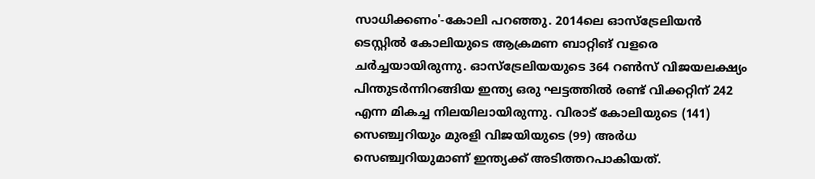സാധിക്കണം'-കോലി പറഞ്ഞു. 2014ലെ ഓസ്‌ട്രേലിയന്‍ ടെസ്റ്റില്‍ കോലിയുടെ ആക്രമണ ബാറ്റിങ് വളരെ ചര്‍ച്ചയായിരുന്നു. ഓസ്‌ട്രേലിയയുടെ 364 റണ്‍സ് വിജയലക്ഷ്യം പിന്തുടര്‍ന്നിറങ്ങിയ ഇന്ത്യ ഒരു ഘട്ടത്തില്‍ രണ്ട് വിക്കറ്റിന് 242 എന്ന മികച്ച നിലയിലായിരുന്നു. വിരാട് കോലിയുടെ (141) സെഞ്ച്വറിയും മുരളി വിജയിയുടെ (99) അര്‍ധ സെഞ്ച്വറിയുമാണ് ഇന്ത്യക്ക് അടിത്തറപാകിയത്.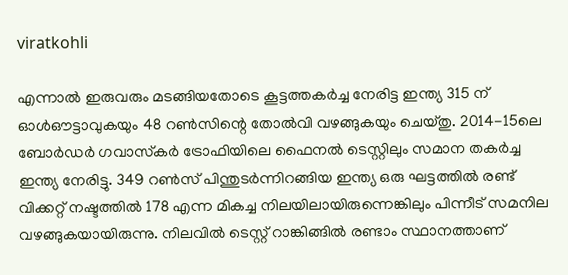viratkohli

എന്നാല്‍ ഇരുവരും മടങ്ങിയതോടെ കൂട്ടത്തകര്‍ച്ച നേരിട്ട ഇന്ത്യ 315 ന് ഓള്‍ഔട്ടാവുകയും 48 റണ്‍സിന്റെ തോല്‍വി വഴങ്ങുകയും ചെയ്തു. 2014-15ലെ ബോര്‍ഡര്‍ ഗവാസ്‌കര്‍ ട്രോഫിയിലെ ഫൈനല്‍ ടെസ്റ്റിലും സമാന തകര്‍ച്ച ഇന്ത്യ നേരിട്ടു. 349 റണ്‍സ് പിന്തുടര്‍ന്നിറങ്ങിയ ഇന്ത്യ ഒരു ഘട്ടത്തില്‍ രണ്ട് വിക്കറ്റ് നഷ്ടത്തില്‍ 178 എന്ന മികച്ച നിലയിലായിരുന്നെങ്കിലും പിന്നീട് സമനില വഴങ്ങുകയായിരുന്നു. നിലവില്‍ ടെസ്റ്റ് റാങ്കിങ്ങില്‍ രണ്ടാം സ്ഥാനത്താണ്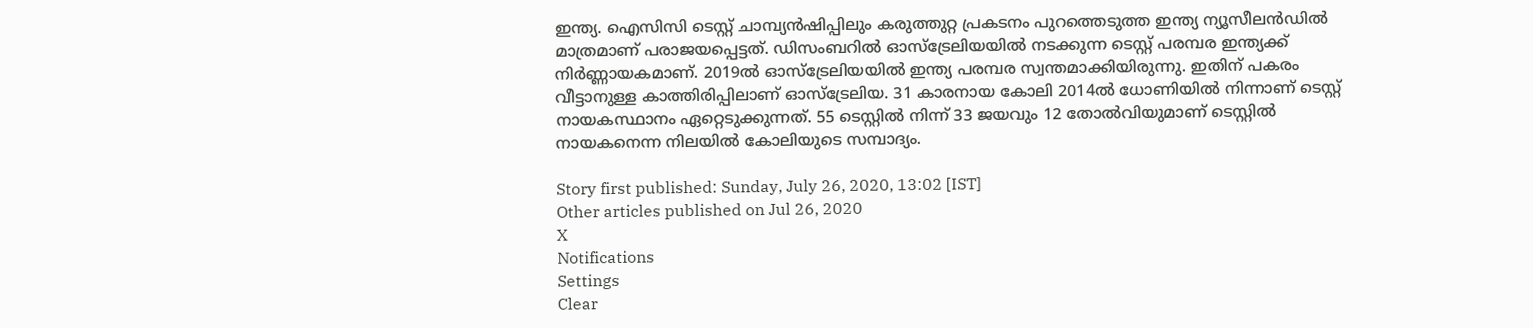ഇന്ത്യ. ഐസിസി ടെസ്റ്റ് ചാമ്പ്യന്‍ഷിപ്പിലും കരുത്തുറ്റ പ്രകടനം പുറത്തെടുത്ത ഇന്ത്യ ന്യൂസീലന്‍ഡില്‍ മാത്രമാണ് പരാജയപ്പെട്ടത്. ഡിസംബറില്‍ ഓസ്‌ട്രേലിയയില്‍ നടക്കുന്ന ടെസ്റ്റ് പരമ്പര ഇന്ത്യക്ക് നിര്‍ണ്ണായകമാണ്. 2019ല്‍ ഓസ്‌ട്രേലിയയില്‍ ഇന്ത്യ പരമ്പര സ്വന്തമാക്കിയിരുന്നു. ഇതിന് പകരം വീട്ടാനുള്ള കാത്തിരിപ്പിലാണ് ഓസ്‌ട്രേലിയ. 31 കാരനായ കോലി 2014ല്‍ ധോണിയില്‍ നിന്നാണ് ടെസ്റ്റ് നായകസ്ഥാനം ഏറ്റെടുക്കുന്നത്. 55 ടെസ്റ്റില്‍ നിന്ന് 33 ജയവും 12 തോല്‍വിയുമാണ് ടെസ്റ്റില്‍ നായകനെന്ന നിലയില്‍ കോലിയുടെ സമ്പാദ്യം.

Story first published: Sunday, July 26, 2020, 13:02 [IST]
Other articles published on Jul 26, 2020
X
Notifications
Settings
Clear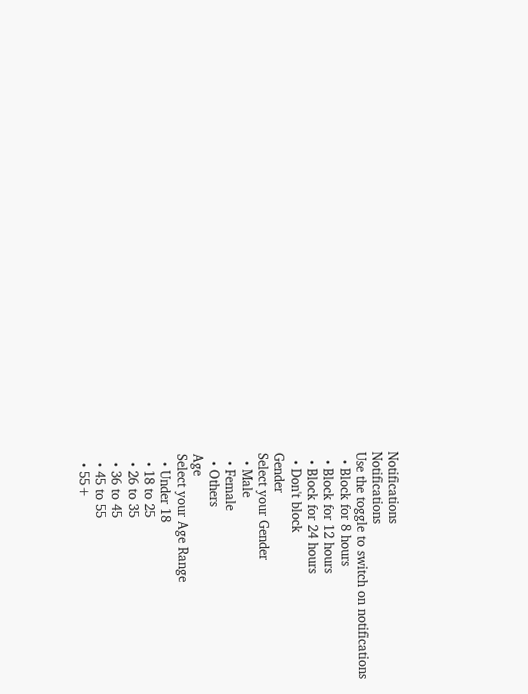Notifications
Notifications
Use the toggle to switch on notifications
  • Block for 8 hours
  • Block for 12 hours
  • Block for 24 hours
  • Don't block
Gender
Select your Gender
  • Male
  • Female
  • Others
Age
Select your Age Range
  • Under 18
  • 18 to 25
  • 26 to 35
  • 36 to 45
  • 45 to 55
  • 55+